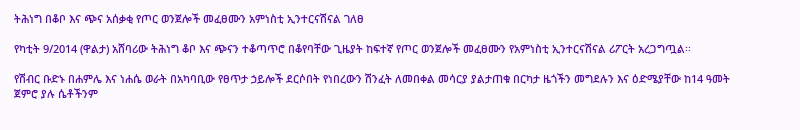ትሕነግ በቆቦ እና ጭና አሰቃቂ የጦር ወንጀሎች መፈፀሙን አምነስቲ ኢንተርናሽናል ገለፀ

የካቲት 9/2014 (ዋልታ) አሸባሪው ትሕነግ ቆቦ እና ጭናን ተቆጣጥሮ በቆየባቸው ጊዜያት ከፍተኛ የጦር ወንጀሎች መፈፀሙን የአምነስቲ ኢንተርናሽናል ሪፖርት አረጋግጧል፡፡

የሽብር ቡድኑ በሐምሌ እና ነሐሴ ወራት በአካባቢው የፀጥታ ኃይሎች ደርሶበት የነበረውን ሽንፈት ለመበቀል መሳርያ ያልታጠቁ በርካታ ዜጎችን መግደሉን እና ዕድሜያቸው ከ14 ዓመት ጀምሮ ያሉ ሴቶችንም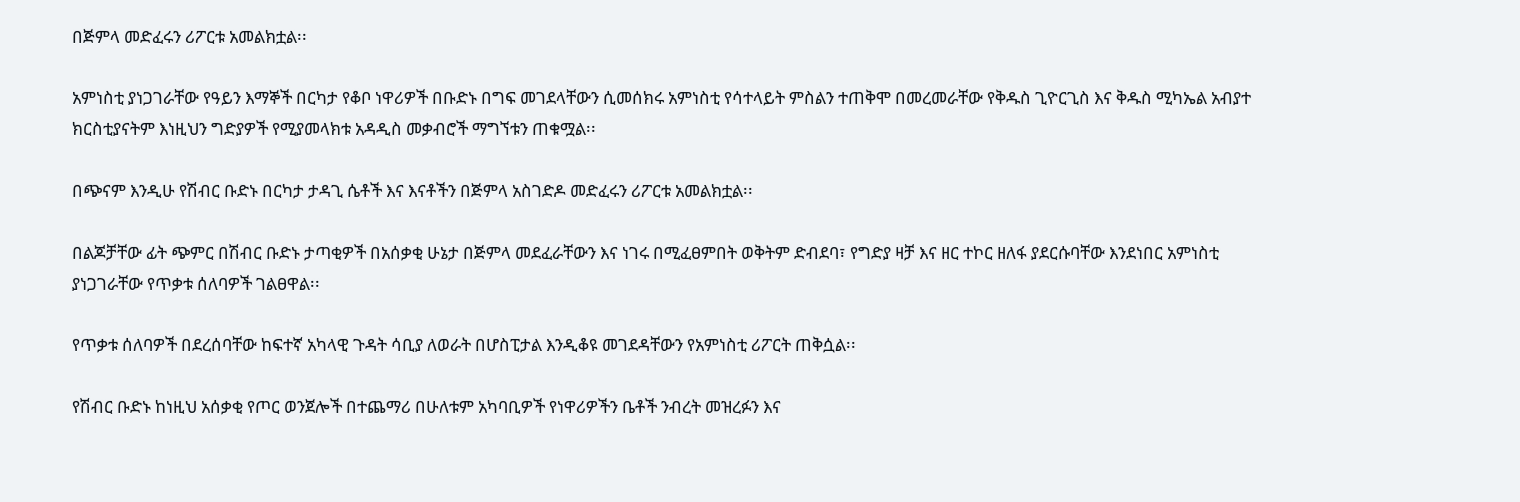በጅምላ መድፈሩን ሪፖርቱ አመልክቷል፡፡

አምነስቲ ያነጋገራቸው የዓይን እማኞች በርካታ የቆቦ ነዋሪዎች በቡድኑ በግፍ መገደላቸውን ሲመሰክሩ አምነስቲ የሳተላይት ምስልን ተጠቅሞ በመረመራቸው የቅዱስ ጊዮርጊስ እና ቅዱስ ሚካኤል አብያተ ክርስቲያናትም እነዚህን ግድያዎች የሚያመላክቱ አዳዲስ መቃብሮች ማግኘቱን ጠቁሟል፡፡

በጭናም እንዲሁ የሽብር ቡድኑ በርካታ ታዳጊ ሴቶች እና እናቶችን በጅምላ አስገድዶ መድፈሩን ሪፖርቱ አመልክቷል፡፡

በልጆቻቸው ፊት ጭምር በሽብር ቡድኑ ታጣቂዎች በአሰቃቂ ሁኔታ በጅምላ መደፈራቸውን እና ነገሩ በሚፈፀምበት ወቅትም ድብደባ፣ የግድያ ዛቻ እና ዘር ተኮር ዘለፋ ያደርሱባቸው እንደነበር አምነስቲ ያነጋገራቸው የጥቃቱ ሰለባዎች ገልፀዋል፡፡

የጥቃቱ ሰለባዎች በደረሰባቸው ከፍተኛ አካላዊ ጉዳት ሳቢያ ለወራት በሆስፒታል እንዲቆዩ መገደዳቸውን የአምነስቲ ሪፖርት ጠቅሷል፡፡

የሽብር ቡድኑ ከነዚህ አሰቃቂ የጦር ወንጀሎች በተጨማሪ በሁለቱም አካባቢዎች የነዋሪዎችን ቤቶች ንብረት መዝረፉን እና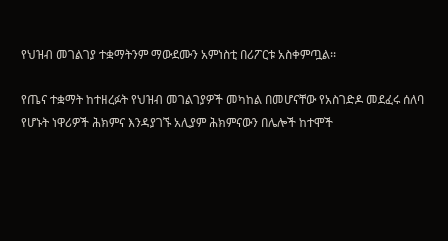የህዝብ መገልገያ ተቋማትንም ማውደሙን አምነስቲ በሪፖርቱ አስቀምጧል፡፡

የጤና ተቋማት ከተዘረፉት የህዝብ መገልገያዎች መካከል በመሆናቸው የአስገድዶ መደፈሩ ሰለባ የሆኑት ነዋሪዎች ሕክምና እንዳያገኙ አሊያም ሕክምናውን በሌሎች ከተሞች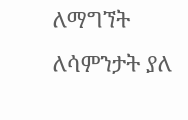ለማግኘት ለሳምንታት ያለ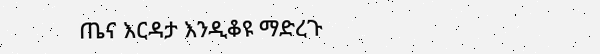ጤና እርዳታ እንዲቆዩ ማድረጉ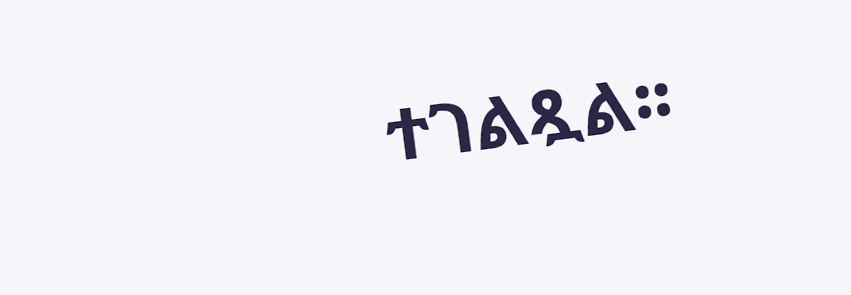ተገልጿል፡፡